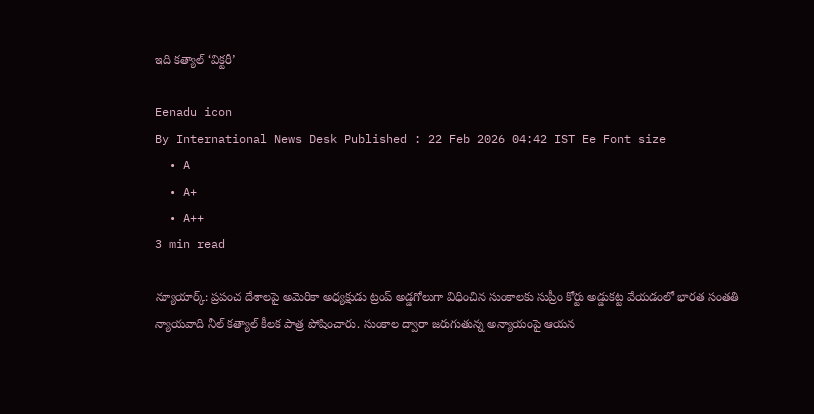ఇది కత్యాల్‌ ‘విక్టరీ’

Eenadu icon
By International News Desk Published : 22 Feb 2026 04:42 IST Ee Font size
  • A
  • A+
  • A++
3 min read

న్యూయార్క్‌: ప్రపంచ దేశాలపై అమెరికా అధ్యక్షుడు ట్రంప్‌ అడ్డగోలుగా విధించిన సుంకాలకు సుప్రీం కోర్టు అడ్డుకట్ట వేయడంలో భారత సంతతి న్యాయవాది నీల్‌ కత్యాల్‌ కీలక పాత్ర పోషించారు. సుంకాల ద్వారా జరుగుతున్న అన్యాయంపై ఆయన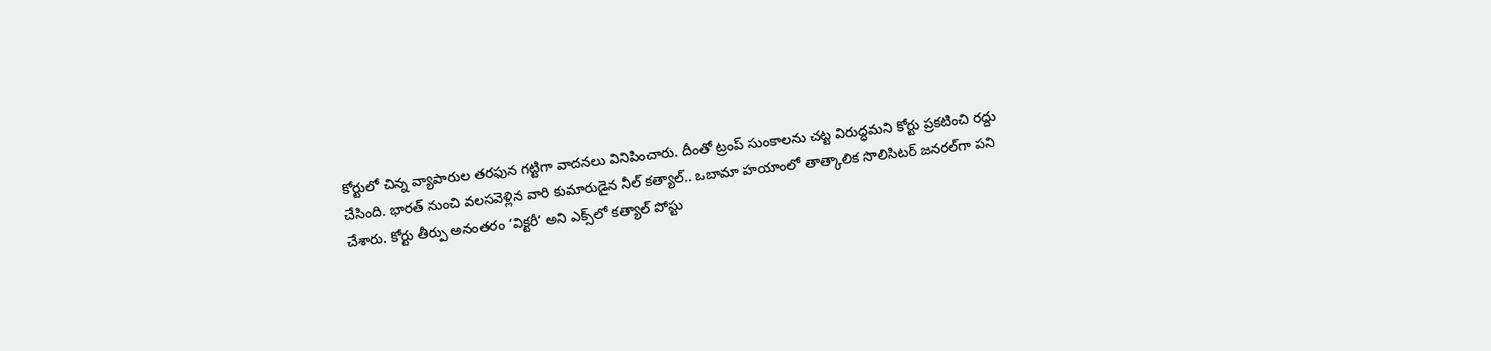కోర్టులో చిన్న వ్యాపారుల తరఫున గట్టిగా వాదనలు వినిపించారు. దీంతో ట్రంప్‌ సుంకాలను చట్ట విరుద్ధమని కోర్టు ప్రకటించి రద్దు చేసింది. భారత్‌ నుంచి వలసవెళ్లిన వారి కుమారుడైన నీల్‌ కత్యాల్‌.. ఒబామా హయాంలో తాత్కాలిక సొలిసిటర్‌ జనరల్‌గా పని చేశారు. కోర్టు తీర్పు అనంతరం ‘విక్టరీ’ అని ఎక్స్‌లో కత్యాల్‌ పోస్టు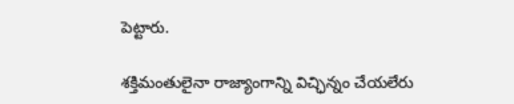పెట్టారు.

శక్తిమంతులైనా రాజ్యాంగాన్ని విచ్ఛిన్నం చేయలేరు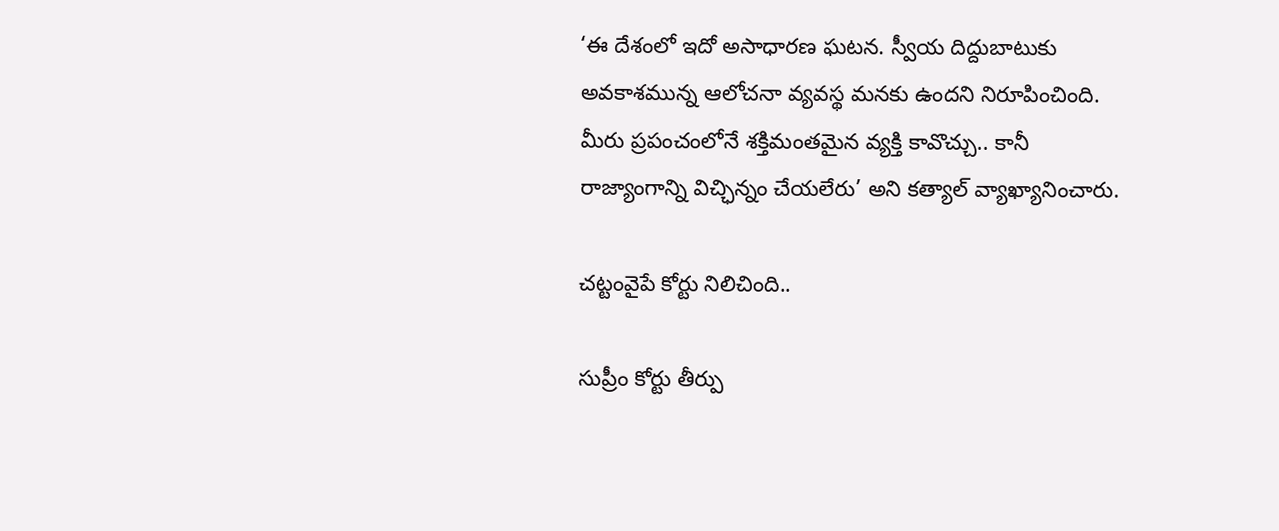‘ఈ దేశంలో ఇదో అసాధారణ ఘటన. స్వీయ దిద్దుబాటుకు అవకాశమున్న ఆలోచనా వ్యవస్థ మనకు ఉందని నిరూపించింది. మీరు ప్రపంచంలోనే శక్తిమంతమైన వ్యక్తి కావొచ్చు.. కానీ రాజ్యాంగాన్ని విచ్ఛిన్నం చేయలేరు’ అని కత్యాల్‌ వ్యాఖ్యానించారు.

చట్టంవైపే కోర్టు నిలిచింది..

సుప్రీం కోర్టు తీర్పు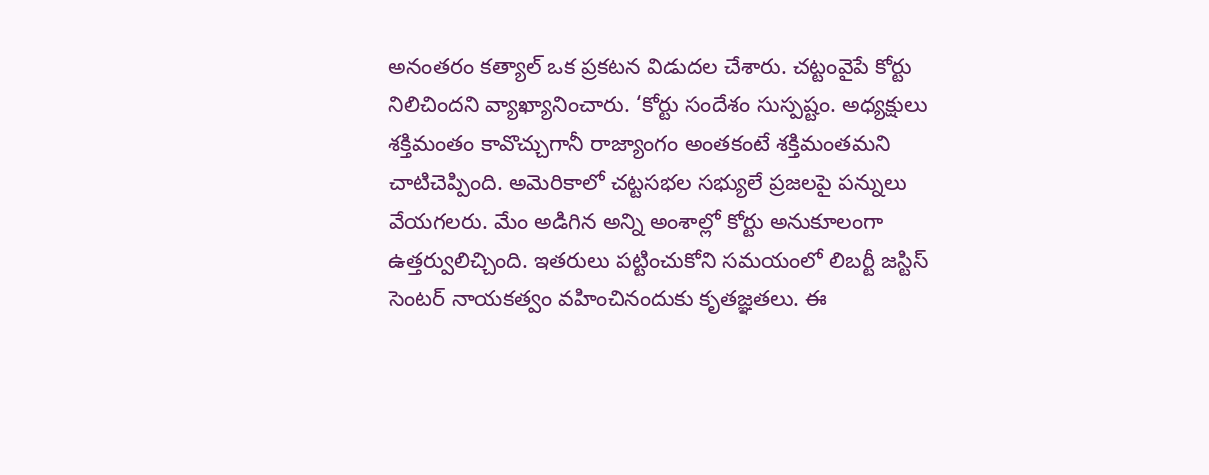అనంతరం కత్యాల్‌ ఒక ప్రకటన విడుదల చేశారు. చట్టంవైపే కోర్టు నిలిచిందని వ్యాఖ్యానించారు. ‘కోర్టు సందేశం సుస్పష్టం. అధ్యక్షులు శక్తిమంతం కావొచ్చుగానీ రాజ్యాంగం అంతకంటే శక్తిమంతమని చాటిచెప్పింది. అమెరికాలో చట్టసభల సభ్యులే ప్రజలపై పన్నులు వేయగలరు. మేం అడిగిన అన్ని అంశాల్లో కోర్టు అనుకూలంగా ఉత్తర్వులిచ్చింది. ఇతరులు పట్టించుకోని సమయంలో లిబర్టీ జస్టిస్‌ సెంటర్‌ నాయకత్వం వహించినందుకు కృతజ్ఞతలు. ఈ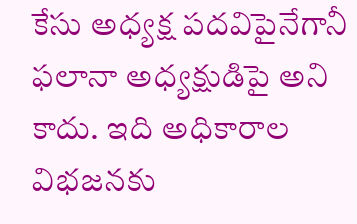కేసు అధ్యక్ష పదవిపైనేగానీ ఫలానా అధ్యక్షుడిపై అని కాదు. ఇది అధికారాల విభజనకు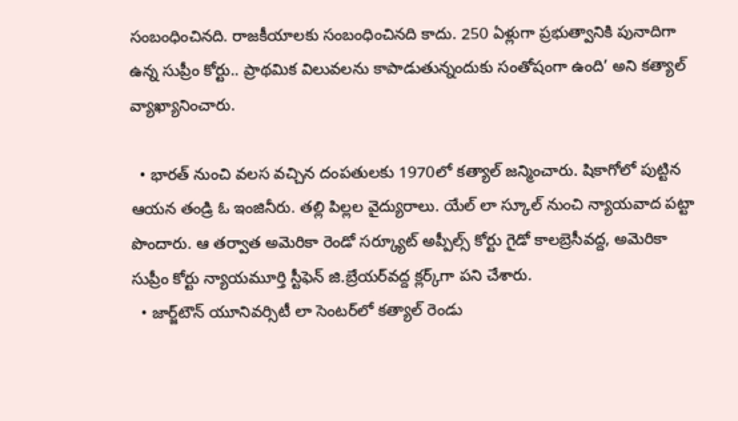సంబంధించినది. రాజకీయాలకు సంబంధించినది కాదు. 250 ఏళ్లుగా ప్రభుత్వానికి పునాదిగా ఉన్న సుప్రీం కోర్టు.. ప్రాథమిక విలువలను కాపాడుతున్నందుకు సంతోషంగా ఉంది’ అని కత్యాల్‌ వ్యాఖ్యానించారు.

  • భారత్‌ నుంచి వలస వచ్చిన దంపతులకు 1970లో కత్యాల్‌ జన్మించారు. షికాగోలో పుట్టిన ఆయన తండ్రి ఓ ఇంజినీరు. తల్లి పిల్లల వైద్యురాలు. యేల్‌ లా స్కూల్‌ నుంచి న్యాయవాద పట్టా పొందారు. ఆ తర్వాత అమెరికా రెండో సర్క్యూట్‌ అప్పీల్స్‌ కోర్టు గైడో కాలబ్రెసీవద్ద, అమెరికా సుప్రీం కోర్టు న్యాయమూర్తి స్టీఫెన్‌ జి.బ్రేయర్‌వద్ద క్లర్క్‌గా పని చేశారు.
  • జార్జ్‌టౌన్‌ యూనివర్సిటీ లా సెంటర్‌లో కత్యాల్‌ రెండు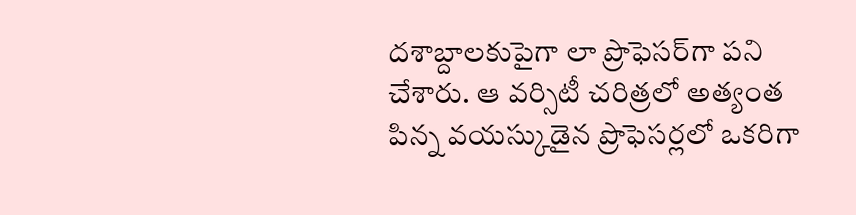దశాబ్దాలకుపైగా లా ప్రొఫెసర్‌గా పని చేశారు. ఆ వర్సిటీ చరిత్రలో అత్యంత పిన్న వయస్కుడైన ప్రొఫెసర్లలో ఒకరిగా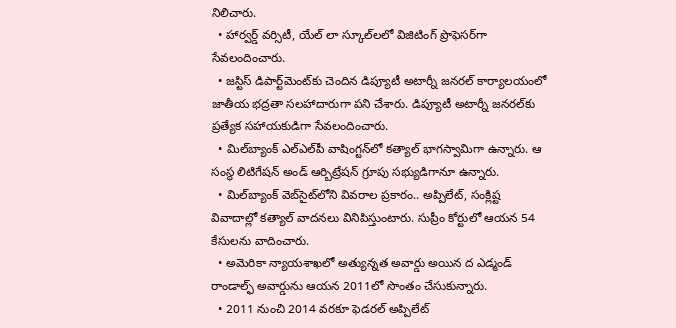నిలిచారు.
  • హార్వర్డ్‌ వర్సిటీ, యేల్‌ లా స్కూల్‌లలో విజిటింగ్‌ ప్రొఫెసర్‌గా సేవలందించారు.
  • జస్టిస్‌ డిపార్ట్‌మెంట్‌కు చెందిన డిప్యూటీ అటార్నీ జనరల్‌ కార్యాలయంలో జాతీయ భద్రతా సలహాదారుగా పని చేశారు. డిప్యూటీ అటార్నీ జనరల్‌కు ప్రత్యేక సహాయకుడిగా సేవలందించారు.
  • మిల్‌బ్యాంక్‌ ఎల్‌ఎల్‌పీ వాషింగ్టన్‌లో కత్యాల్‌ భాగస్వామిగా ఉన్నారు. ఆ సంస్థ లిటిగేషన్‌ అండ్‌ ఆర్బిట్రేషన్‌ గ్రూపు సభ్యుడిగానూ ఉన్నారు.
  • మిల్‌బ్యాంక్‌ వెబ్‌సైట్‌లోని వివరాల ప్రకారం.. అప్పిలేట్, సంక్లిష్ట వివాదాల్లో కత్యాల్‌ వాదనలు వినిపిస్తుంటారు. సుప్రీం కోర్టులో ఆయన 54 కేసులను వాదించారు.
  • అమెరికా న్యాయశాఖలో అత్యున్నత అవార్డు అయిన ద ఎడ్మండ్‌ రాండాల్ఫ్‌ అవార్డును ఆయన 2011లో సొంతం చేసుకున్నారు.
  • 2011 నుంచి 2014 వరకూ ఫెడరల్‌ అప్పిలేట్‌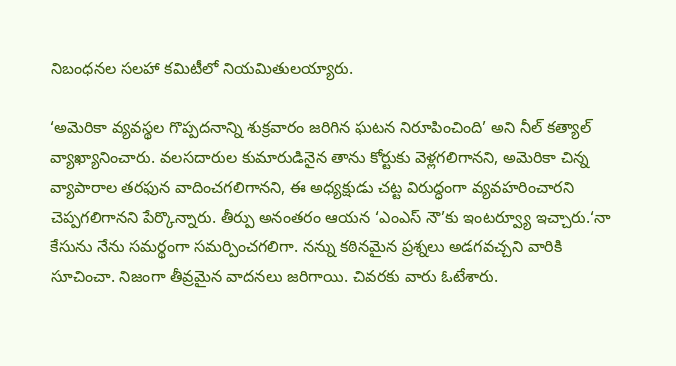నిబంధనల సలహా కమిటీలో నియమితులయ్యారు.

‘అమెరికా వ్యవస్థల గొప్పదనాన్ని శుక్రవారం జరిగిన ఘటన నిరూపించింది’ అని నీల్‌ కత్యాల్‌ వ్యాఖ్యానించారు. వలసదారుల కుమారుడినైన తాను కోర్టుకు వెళ్లగలిగానని, అమెరికా చిన్న వ్యాపారాల తరఫున వాదించగలిగానని, ఈ అధ్యక్షుడు చట్ట విరుద్ధంగా వ్యవహరించారని చెప్పగలిగానని పేర్కొన్నారు. తీర్పు అనంతరం ఆయన ‘ఎంఎస్‌ నౌ’కు ఇంటర్వ్యూ ఇచ్చారు.‘నా కేసును నేను సమర్థంగా సమర్పించగలిగా. నన్ను కఠినమైన ప్రశ్నలు అడగవచ్చని వారికి సూచించా. నిజంగా తీవ్రమైన వాదనలు జరిగాయి. చివరకు వారు ఓటేశారు.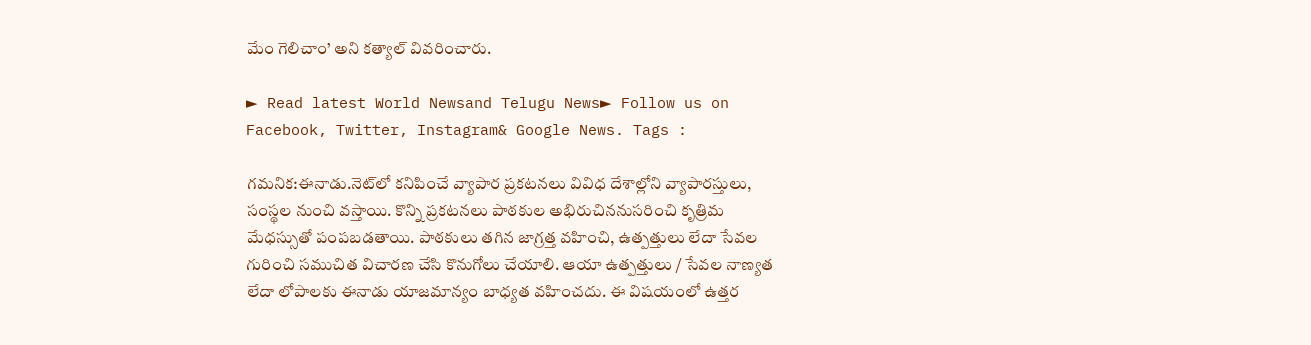మేం గెలిచాం’ అని కత్యాల్‌ వివరించారు.

► Read latest World Newsand Telugu News► Follow us on Facebook, Twitter, Instagram& Google News. Tags :

గమనిక:ఈనాడు.నెట్‌లో కనిపించే వ్యాపార ప్రకటనలు వివిధ దేశాల్లోని వ్యాపారస్తులు, సంస్థల నుంచి వస్తాయి. కొన్ని ప్రకటనలు పాఠకుల అభిరుచిననుసరించి కృత్రిమ మేధస్సుతో పంపబడతాయి. పాఠకులు తగిన జాగ్రత్త వహించి, ఉత్పత్తులు లేదా సేవల గురించి సముచిత విచారణ చేసి కొనుగోలు చేయాలి. ఆయా ఉత్పత్తులు / సేవల నాణ్యత లేదా లోపాలకు ఈనాడు యాజమాన్యం బాధ్యత వహించదు. ఈ విషయంలో ఉత్తర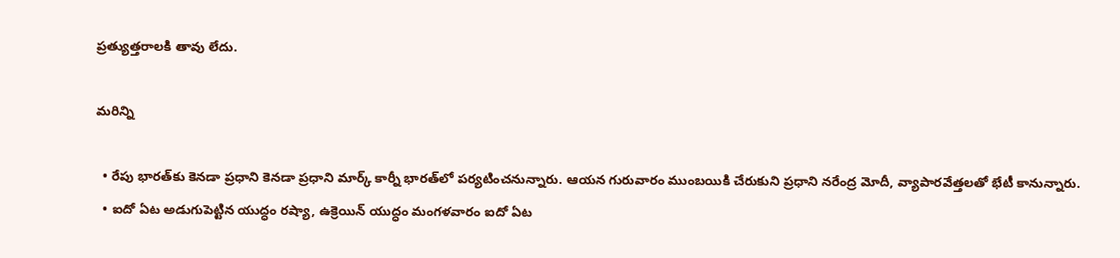ప్రత్యుత్తరాలకి తావు లేదు.

మరిన్ని

  • రేపు భారత్‌కు కెనడా ప్రధాని కెనడా ప్రధాని మార్క్‌ కార్నీ భారత్‌లో పర్యటించనున్నారు. ఆయన గురువారం ముంబయికి చేరుకుని ప్రధాని నరేంద్ర మోదీ, వ్యాపారవేత్తలతో భేటీ కానున్నారు.
  • ఐదో ఏట అడుగుపెట్టిన యుద్ధం రష్యా, ఉక్రెయిన్‌ యుద్ధం మంగళవారం ఐదో ఏట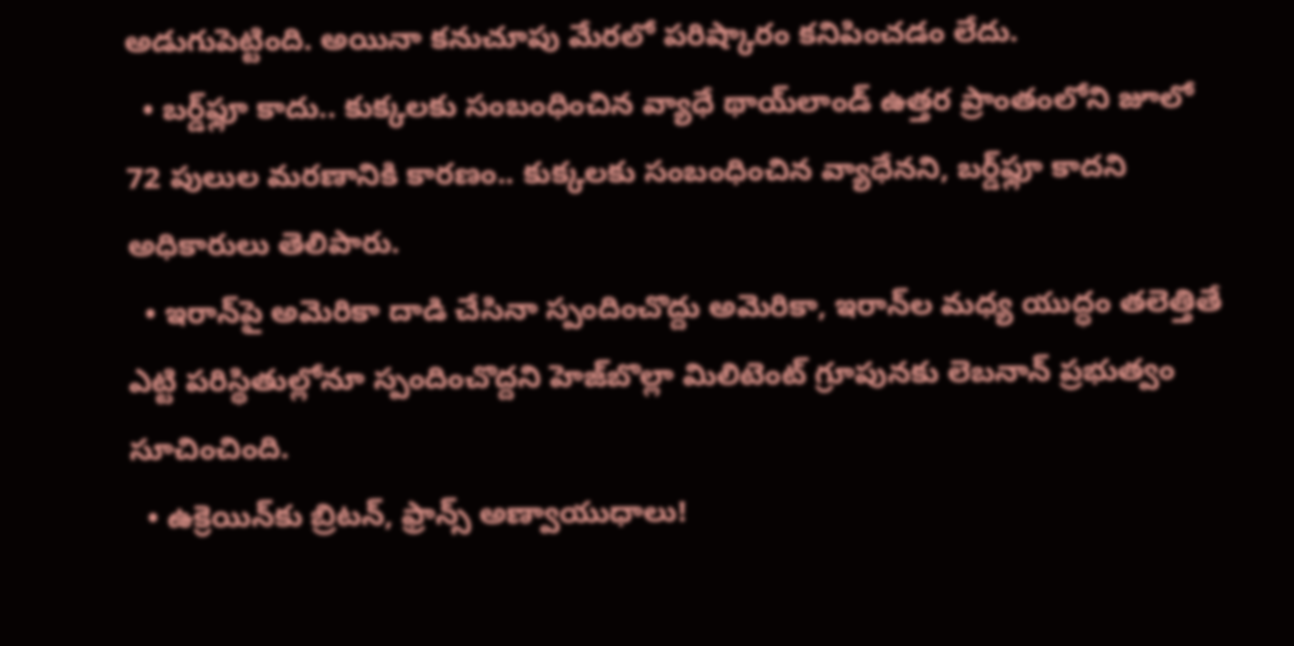అడుగుపెట్టింది. అయినా కనుచూపు మేరలో పరిష్కారం కనిపించడం లేదు.
  • బర్డ్‌ఫ్లూ కాదు.. కుక్కలకు సంబంధించిన వ్యాధే థాయ్‌లాండ్‌ ఉత్తర ప్రాంతంలోని జూలో 72 పులుల మరణానికి కారణం.. కుక్కలకు సంబంధించిన వ్యాధేనని, బర్డ్‌ఫ్లూ కాదని అధికారులు తెలిపారు.
  • ఇరాన్‌పై అమెరికా దాడి చేసినా స్పందించొద్దు అమెరికా, ఇరాన్‌ల మధ్య యుద్ధం తలెత్తితే ఎట్టి పరిస్థితుల్లోనూ స్పందించొద్దని హెజ్‌బొల్లా మిలిటెంట్‌ గ్రూపునకు లెబనాన్‌ ప్రభుత్వం సూచించింది.
  • ఉక్రెయిన్‌కు బ్రిటన్, ఫ్రాన్స్‌ అణ్వాయుధాలు!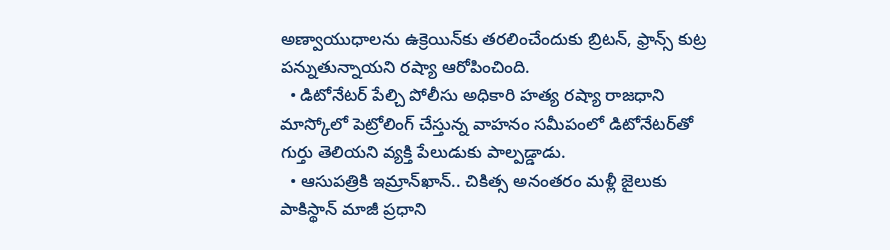అణ్వాయుధాలను ఉక్రెయిన్‌కు తరలించేందుకు బ్రిటన్, ఫ్రాన్స్‌ కుట్ర పన్నుతున్నాయని రష్యా ఆరోపించింది.
  • డిటోనేటర్‌ పేల్చి పోలీసు అధికారి హత్య రష్యా రాజధాని మాస్కోలో పెట్రోలింగ్‌ చేస్తున్న వాహనం సమీపంలో డిటోనేటర్‌తో గుర్తు తెలియని వ్యక్తి పేలుడుకు పాల్పడ్డాడు.
  • ఆసుపత్రికి ఇమ్రాన్‌ఖాన్‌.. చికిత్స అనంతరం మళ్లీ జైలుకు పాకిస్థాన్‌ మాజీ ప్రధాని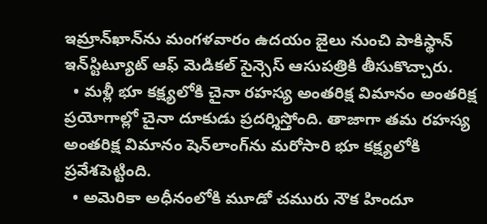ఇమ్రాన్‌ఖాన్‌ను మంగళవారం ఉదయం జైలు నుంచి పాకిస్థాన్‌ ఇన్‌స్టిట్యూట్‌ ఆఫ్‌ మెడికల్‌ సైన్సెస్‌ ఆసుపత్రికి తీసుకొచ్చారు.
  • మళ్లీ భూ కక్ష్యలోకి చైనా రహస్య అంతరిక్ష విమానం అంతరిక్ష ప్రయోగాల్లో చైనా దూకుడు ప్రదర్శిస్తోంది. తాజాగా తమ రహస్య అంతరిక్ష విమానం షెన్‌లాంగ్‌ను మరోసారి భూ కక్ష్యలోకి ప్రవేశపెట్టింది.
  • అమెరికా అధీనంలోకి మూడో చమురు నౌక హిందూ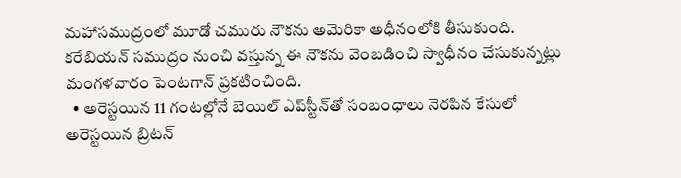మహాసముద్రంలో మూడో చమురు నౌకను అమెరికా అధీనంలోకి తీసుకుంది. కరేబియన్‌ సముద్రం నుంచి వస్తున్న ఈ నౌకను వెంబడించి స్వాధీనం చేసుకున్నట్లు మంగళవారం పెంటగాన్‌ ప్రకటించింది.
  • అరెస్టయిన 11 గంటల్లోనే బెయిల్‌ ఎప్‌స్టీన్‌తో సంబంధాలు నెరపిన కేసులో అరెస్టయిన బ్రిటన్‌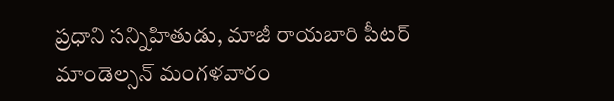ప్రధాని సన్నిహితుడు, మాజీ రాయబారి పీటర్‌ మాండెల్సన్‌ మంగళవారం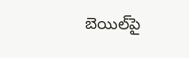బెయిల్‌పై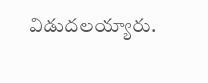విడుదలయ్యారు.